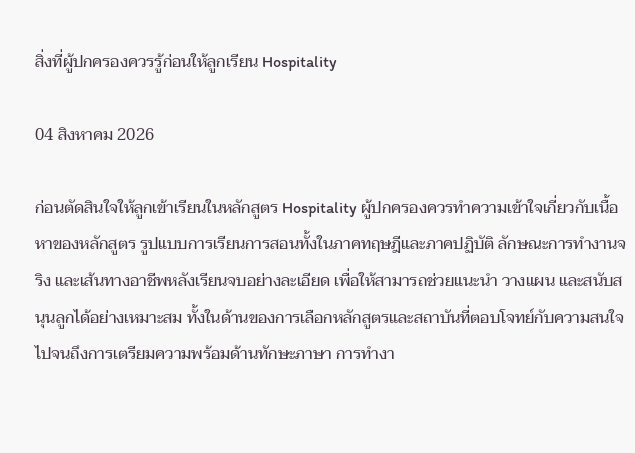สิ่งที่ผู้ปกครองควรรู้ก่อนให้ลูกเรียน Hospitality

04 สิงหาคม 2026

ก่อนตัดสินใจให้ลูกเข้าเรียนในหลักสูตร Hospitality ผู้ปกครองควรทำความเข้าใจเกี่ยวกับเนื้อหาของหลักสูตร รูปแบบการเรียนการสอนทั้งในภาคทฤษฎีและภาคปฏิบัติ ลักษณะการทำงานจริง และเส้นทางอาชีพหลังเรียนจบอย่างละเอียด เพื่อให้สามารถช่วยแนะนำ วางแผน และสนับสนุนลูกได้อย่างเหมาะสม ทั้งในด้านของการเลือกหลักสูตรและสถาบันที่ตอบโจทย์กับความสนใจ ไปจนถึงการเตรียมความพร้อมด้านทักษะภาษา การทำงา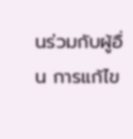นร่วมกับผู้อื่น การแก้ไข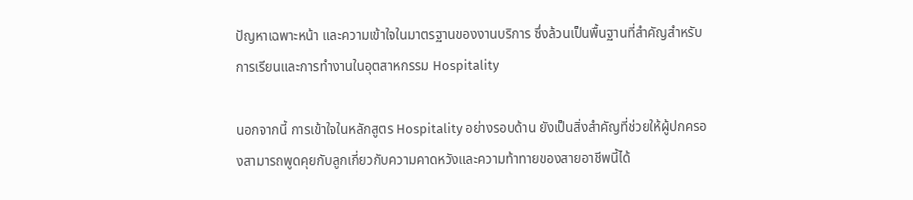ปัญหาเฉพาะหน้า และความเข้าใจในมาตรฐานของงานบริการ ซึ่งล้วนเป็นพื้นฐานที่สำคัญสำหรับการเรียนและการทำงานในอุตสาหกรรม Hospitality

นอกจากนี้ การเข้าใจในหลักสูตร Hospitality อย่างรอบด้าน ยังเป็นสิ่งสำคัญที่ช่วยให้ผู้ปกครองสามารถพูดคุยกับลูกเกี่ยวกับความคาดหวังและความท้าทายของสายอาชีพนี้ได้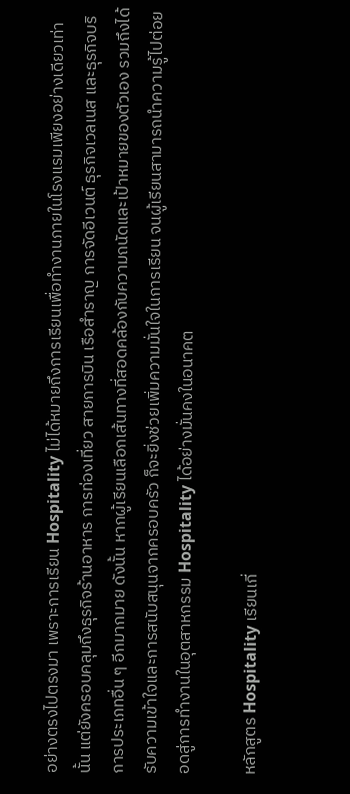อย่างตรงไปตรงมา เพราะการเรียน Hospitality ไม่ได้หมายถึงการเรียนเพื่อทำงานภายในโรงแรมเพียงอย่างเดียวเท่านั้น แต่ยังครอบคลุมถึงธุรกิจร้านอาหาร การท่องเที่ยว สายการบิน เรือสำราญ การจัดอีเวนต์ ธุรกิจเวลเนส และธุรกิจบริการประเภทอื่น ๆ อีกมากมาย ดังนั้น หากผู้เรียนเลือกเส้นทางที่สอดคล้องกับความถนัดและเป้าหมายของตัวเอง รวมถึงได้รับความเข้าใจและการสนับสนุนจากครอบครัว ก็จะยิ่งช่วยเพิ่มความมั่นใจในการเรียน จนผู้เรียนสามารถนำความรู้ไปต่อยอดสู่การทำงานในอุตสาหกรรม Hospitality ได้อย่างมั่นคงในอนาคต

หลักสูตร Hospitality เรียนเกี่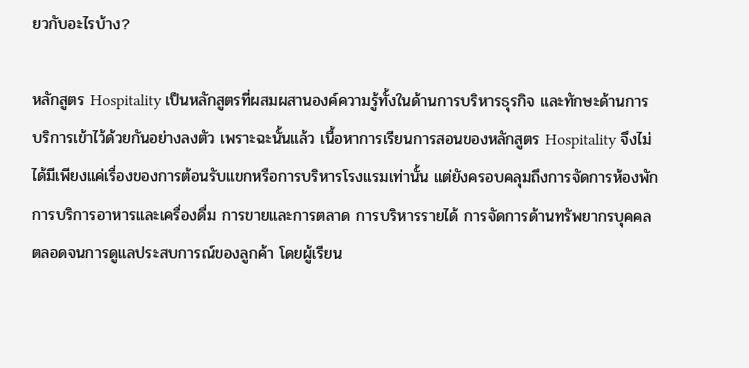ยวกับอะไรบ้าง?

หลักสูตร Hospitality เป็นหลักสูตรที่ผสมผสานองค์ความรู้ทั้งในด้านการบริหารธุรกิจ และทักษะด้านการบริการเข้าไว้ด้วยกันอย่างลงตัว เพราะฉะนั้นแล้ว เนื้อหาการเรียนการสอนของหลักสูตร Hospitality จึงไม่ได้มีเพียงแค่เรื่องของการต้อนรับแขกหรือการบริหารโรงแรมเท่านั้น แต่ยังครอบคลุมถึงการจัดการห้องพัก การบริการอาหารและเครื่องดื่ม การขายและการตลาด การบริหารรายได้ การจัดการด้านทรัพยากรบุคคล ตลอดจนการดูแลประสบการณ์ของลูกค้า โดยผู้เรียน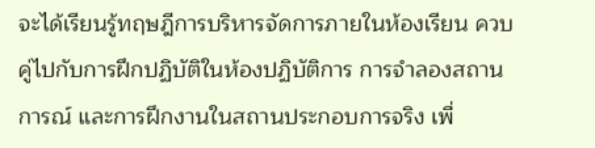จะได้เรียนรู้ทฤษฎีการบริหารจัดการภายในห้องเรียน ควบคู่ไปกับการฝึกปฏิบัติในห้องปฏิบัติการ การจำลองสถานการณ์ และการฝึกงานในสถานประกอบการจริง เพื่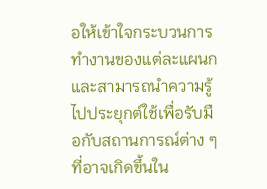อให้เข้าใจกระบวนการทำงานของแต่ละแผนก และสามารถนำความรู้ไปประยุกต์ใช้เพื่อรับมือกับสถานการณ์ต่าง ๆ ที่อาจเกิดขึ้นใน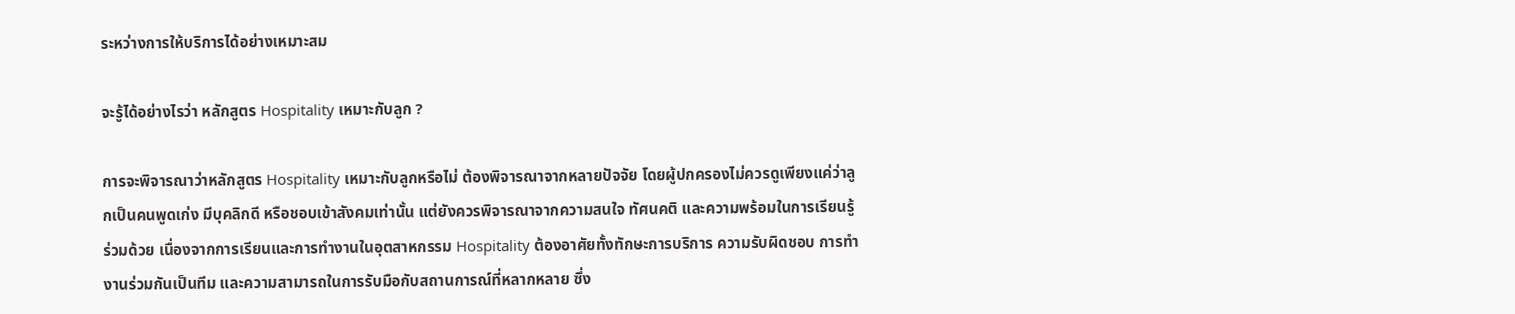ระหว่างการให้บริการได้อย่างเหมาะสม

จะรู้ได้อย่างไรว่า หลักสูตร Hospitality เหมาะกับลูก ?

การจะพิจารณาว่าหลักสูตร Hospitality เหมาะกับลูกหรือไม่ ต้องพิจารณาจากหลายปัจจัย โดยผู้ปกครองไม่ควรดูเพียงแค่ว่าลูกเป็นคนพูดเก่ง มีบุคลิกดี หรือชอบเข้าสังคมเท่านั้น แต่ยังควรพิจารณาจากความสนใจ ทัศนคติ และความพร้อมในการเรียนรู้ร่วมด้วย เนื่องจากการเรียนและการทำงานในอุตสาหกรรม Hospitality ต้องอาศัยทั้งทักษะการบริการ ความรับผิดชอบ การทำงานร่วมกันเป็นทีม และความสามารถในการรับมือกับสถานการณ์ที่หลากหลาย ซึ่ง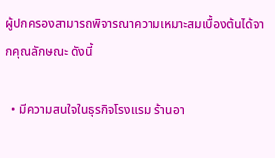ผู้ปกครองสามารถพิจารณาความเหมาะสมเบื้องต้นได้จากคุณลักษณะ ดังนี้

  • มีความสนใจในธุรกิจโรงแรม ร้านอา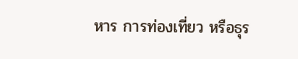หาร การท่องเที่ยว หรือธุร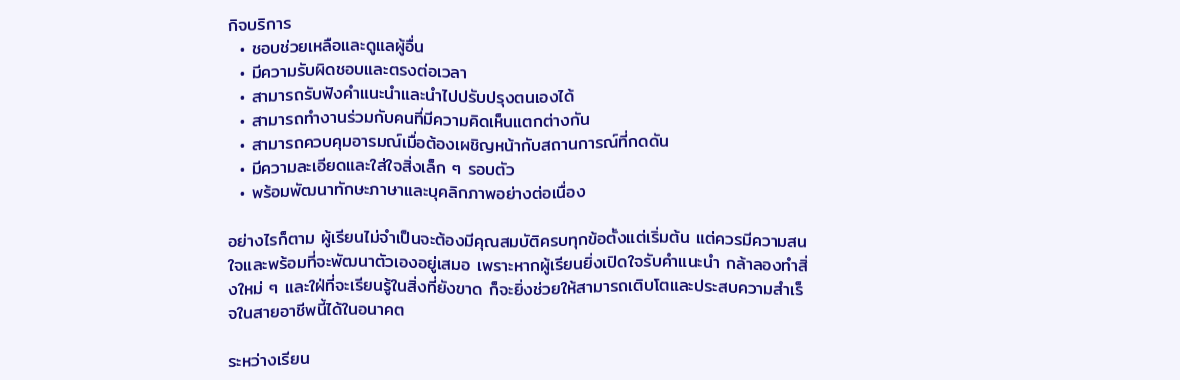กิจบริการ
  • ชอบช่วยเหลือและดูแลผู้อื่น
  • มีความรับผิดชอบและตรงต่อเวลา
  • สามารถรับฟังคำแนะนำและนำไปปรับปรุงตนเองได้
  • สามารถทำงานร่วมกับคนที่มีความคิดเห็นแตกต่างกัน
  • สามารถควบคุมอารมณ์เมื่อต้องเผชิญหน้ากับสถานการณ์ที่กดดัน
  • มีความละเอียดและใส่ใจสิ่งเล็ก ๆ รอบตัว
  • พร้อมพัฒนาทักษะภาษาและบุคลิกภาพอย่างต่อเนื่อง

อย่างไรก็ตาม ผู้เรียนไม่จำเป็นจะต้องมีคุณสมบัติครบทุกข้อตั้งแต่เริ่มต้น แต่ควรมีความสนใจและพร้อมที่จะพัฒนาตัวเองอยู่เสมอ เพราะหากผู้เรียนยิ่งเปิดใจรับคำแนะนำ กล้าลองทำสิ่งใหม่ ๆ และใฝ่ที่จะเรียนรู้ในสิ่งที่ยังขาด ก็จะยิ่งช่วยให้สามารถเติบโตและประสบความสำเร็จในสายอาชีพนี้ได้ในอนาคต

ระหว่างเรียน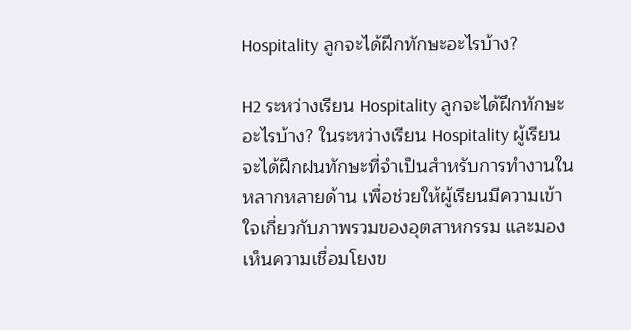Hospitality ลูกจะได้ฝึกทักษะอะไรบ้าง?

H2 ระหว่างเรียน Hospitality ลูกจะได้ฝึกทักษะอะไรบ้าง? ในระหว่างเรียน Hospitality ผู้เรียนจะได้ฝึกฝนทักษะที่จำเป็นสำหรับการทำงานในหลากหลายด้าน เพื่อช่วยให้ผู้เรียนมีความเข้าใจเกี่ยวกับภาพรวมของอุตสาหกรรม และมองเห็นความเชื่อมโยงข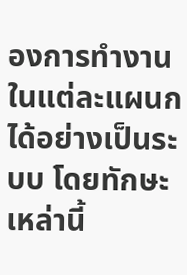องการทำงานในแต่ละแผนกได้อย่างเป็นระบบ โดยทักษะเหล่านี้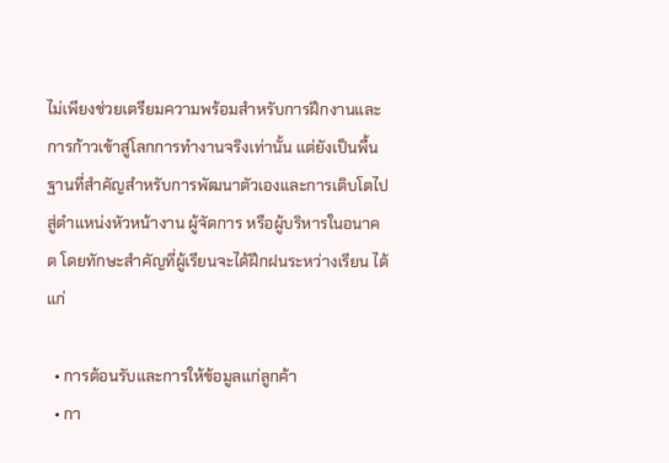ไม่เพียงช่วยเตรียมความพร้อมสำหรับการฝึกงานและการก้าวเข้าสู่โลกการทำงานจริงเท่านั้น แต่ยังเป็นพื้นฐานที่สำคัญสำหรับการพัฒนาตัวเองและการเติบโตไปสู่ตำแหน่งหัวหน้างาน ผู้จัดการ หรือผู้บริหารในอนาคต โดยทักษะสำคัญที่ผู้เรียนจะได้ฝึกฝนระหว่างเรียน ได้แก่

  • การต้อนรับและการให้ข้อมูลแก่ลูกค้า
  • กา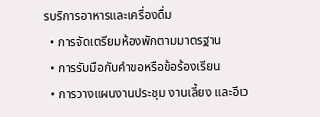รบริการอาหารและเครื่องดื่ม
  • การจัดเตรียมห้องพักตามมาตรฐาน
  • การรับมือกับคำขอหรือข้อร้องเรียน
  • การวางแผนงานประชุม งานเลี้ยง และอีเว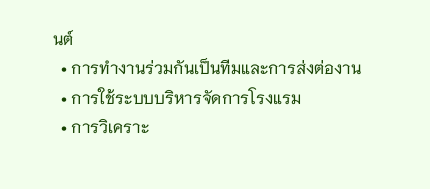นต์
  • การทำงานร่วมกันเป็นทีมและการส่งต่องาน
  • การใช้ระบบบริหารจัดการโรงแรม
  • การวิเคราะ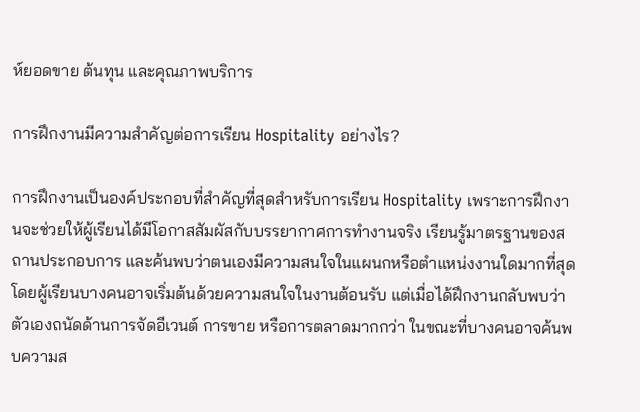ห์ยอดขาย ต้นทุน และคุณภาพบริการ

การฝึกงานมีความสำคัญต่อการเรียน Hospitality อย่างไร?

การฝึกงานเป็นองค์ประกอบที่สำคัญที่สุดสำหรับการเรียน Hospitality เพราะการฝึกงานจะช่วยให้ผู้เรียนได้มีโอกาสสัมผัสกับบรรยากาศการทำงานจริง เรียนรู้มาตรฐานของสถานประกอบการ และค้นพบว่าตนเองมีความสนใจในแผนกหรือตำแหน่งงานใดมากที่สุด โดยผู้เรียนบางคนอาจเริ่มต้นด้วยความสนใจในงานต้อนรับ แต่เมื่อได้ฝึกงานกลับพบว่าตัวเองถนัดด้านการจัดอีเวนต์ การขาย หรือการตลาดมากกว่า ในขณะที่บางคนอาจค้นพบความส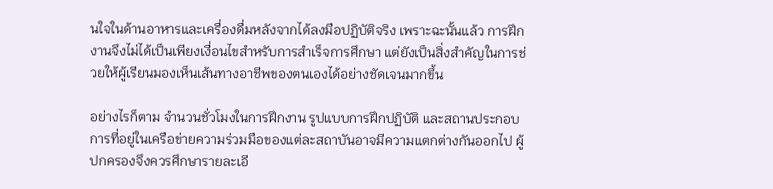นใจในด้านอาหารและเครื่องดื่มหลังจากได้ลงมือปฏิบัติจริง เพราะฉะนั้นแล้ว การฝึกงานจึงไม่ได้เป็นเพียงเงื่อนไขสำหรับการสำเร็จการศึกษา แต่ยังเป็นสิ่งสำคัญในการช่วยให้ผู้เรียนมองเห็นเส้นทางอาชีพของตนเองได้อย่างชัดเจนมากขึ้น

อย่างไรก็ตาม จำนวนชั่วโมงในการฝึกงาน รูปแบบการฝึกปฏิบัติ และสถานประกอบการที่อยู่ในเครือข่ายความร่วมมือของแต่ละสถาบันอาจมีความแตกต่างกันออกไป ผู้ปกครองจึงควรศึกษารายละเอี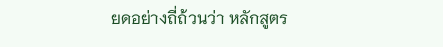ยดอย่างถี่ถ้วนว่า หลักสูตร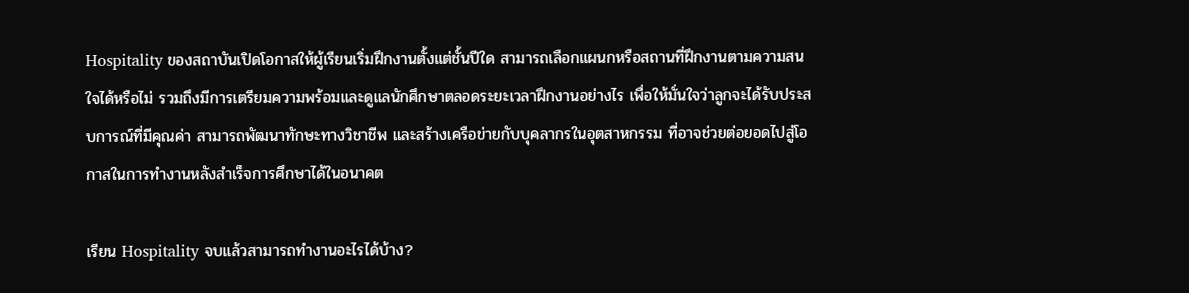Hospitality ของสถาบันเปิดโอกาสให้ผู้เรียนเริ่มฝึกงานตั้งแต่ชั้นปีใด สามารถเลือกแผนกหรือสถานที่ฝึกงานตามความสนใจได้หรือไม่ รวมถึงมีการเตรียมความพร้อมและดูแลนักศึกษาตลอดระยะเวลาฝึกงานอย่างไร เพื่อให้มั่นใจว่าลูกจะได้รับประสบการณ์ที่มีคุณค่า สามารถพัฒนาทักษะทางวิชาชีพ และสร้างเครือข่ายกับบุคลากรในอุตสาหกรรม ที่อาจช่วยต่อยอดไปสู่โอกาสในการทำงานหลังสำเร็จการศึกษาได้ในอนาคต

เรียน Hospitality จบแล้วสามารถทำงานอะไรได้บ้าง?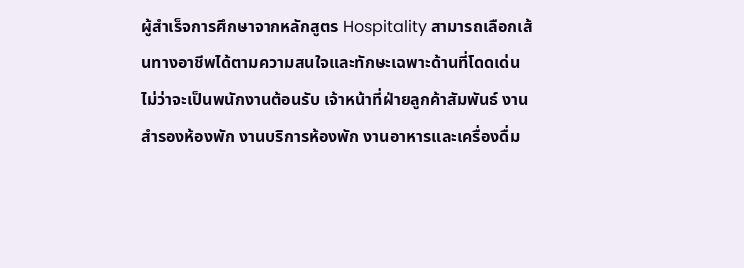ผู้สำเร็จการศึกษาจากหลักสูตร Hospitality สามารถเลือกเส้นทางอาชีพได้ตามความสนใจและทักษะเฉพาะด้านที่โดดเด่น ไม่ว่าจะเป็นพนักงานต้อนรับ เจ้าหน้าที่ฝ่ายลูกค้าสัมพันธ์ งานสำรองห้องพัก งานบริการห้องพัก งานอาหารและเครื่องดื่ม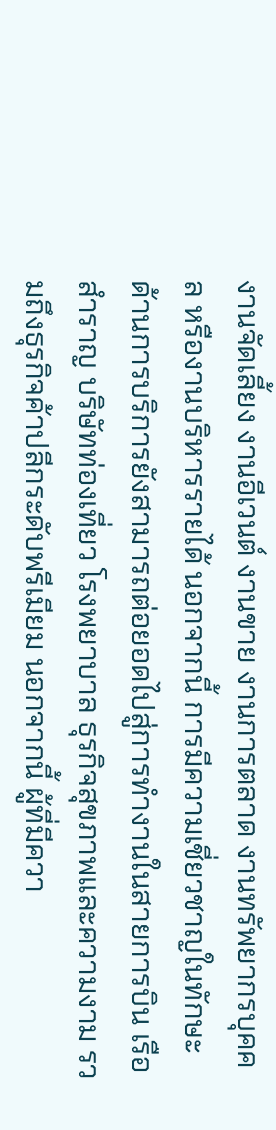งานจัดเลี้ยง งานอีเวนต์ งานขาย งานการตลาด งานทรัพยากรบุคคล หรืองานบริหารรายได้ นอกจากนี้ การมีความเชี่ยวชาญในทักษะด้านการบริการยังสามารถต่อยอดไปสู่การทำงานในสายการบิน เรือสำราญ บริษัทท่องเที่ยว โรงพยาบาล ธุรกิจสุขภาพและความงาม รวมถึงธุรกิจค้าปลีกระดับพรีเมียม นอกจากนี้ ผู้ที่มีควา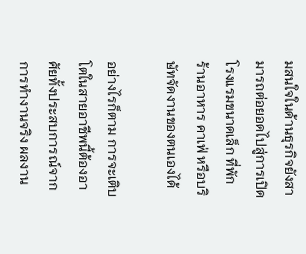มสนใจในด้านธุรกิจยังสามารถต่อยอดไปสู่การเปิดโรงแรมขนาดเล็ก ที่พัก ร้านอาหาร คาเฟ่ หรือบริษัทจัดงานของตนเองได้

อย่างไรก็ตาม การจะเติบโตในสายอาชีพนี้ต้องอาศัยทั้งประสบการณ์จากการทำงานจริง ผลงาน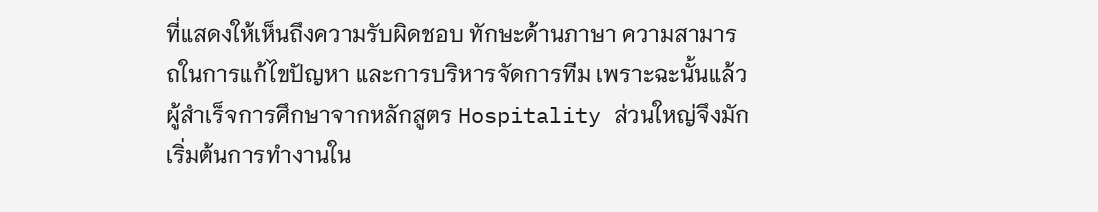ที่แสดงให้เห็นถึงความรับผิดชอบ ทักษะด้านภาษา ความสามารถในการแก้ไขปัญหา และการบริหารจัดการทีม เพราะฉะนั้นแล้ว ผู้สำเร็จการศึกษาจากหลักสูตร Hospitality ส่วนใหญ่จึงมักเริ่มต้นการทำงานใน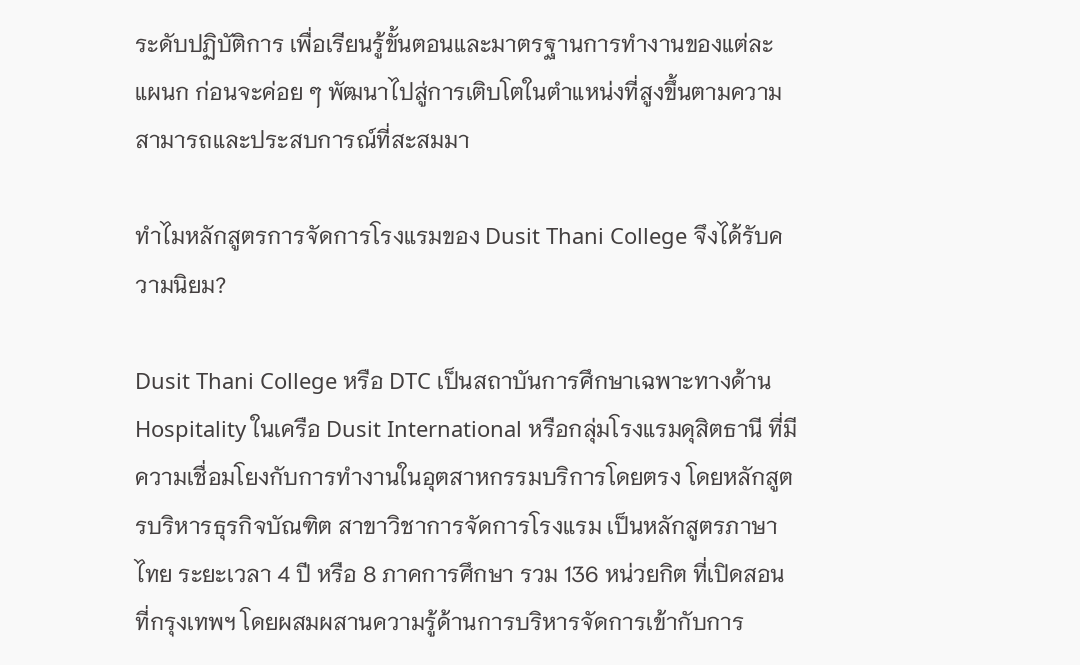ระดับปฏิบัติการ เพื่อเรียนรู้ขั้นตอนและมาตรฐานการทำงานของแต่ละแผนก ก่อนจะค่อย ๆ พัฒนาไปสู่การเติบโตในตำแหน่งที่สูงขึ้นตามความสามารถและประสบการณ์ที่สะสมมา

ทำไมหลักสูตรการจัดการโรงแรมของ Dusit Thani College จึงได้รับความนิยม?

Dusit Thani College หรือ DTC เป็นสถาบันการศึกษาเฉพาะทางด้าน Hospitality ในเครือ Dusit International หรือกลุ่มโรงแรมดุสิตธานี ที่มีความเชื่อมโยงกับการทำงานในอุตสาหกรรมบริการโดยตรง โดยหลักสูตรบริหารธุรกิจบัณฑิต สาขาวิชาการจัดการโรงแรม เป็นหลักสูตรภาษาไทย ระยะเวลา 4 ปี หรือ 8 ภาคการศึกษา รวม 136 หน่วยกิต ที่เปิดสอนที่กรุงเทพฯ โดยผสมผสานความรู้ด้านการบริหารจัดการเข้ากับการ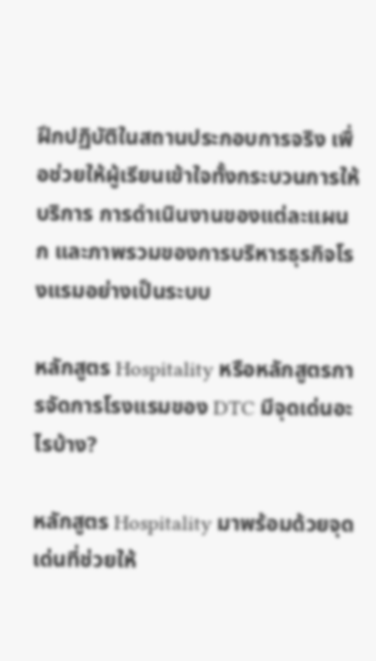ฝึกปฏิบัติในสถานประกอบการจริง เพื่อช่วยให้ผู้เรียนเข้าใจทั้งกระบวนการให้บริการ การดำเนินงานของแต่ละแผนก และภาพรวมของการบริหารธุรกิจโรงแรมอย่างเป็นระบบ

หลักสูตร Hospitality หรือหลักสูตรการจัดการโรงแรมของ DTC มีจุดเด่นอะไรบ้าง?

หลักสูตร Hospitality มาพร้อมด้วยจุดเด่นที่ช่วยให้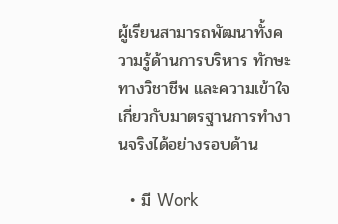ผู้เรียนสามารถพัฒนาทั้งความรู้ด้านการบริหาร ทักษะทางวิชาชีพ และความเข้าใจเกี่ยวกับมาตรฐานการทำงานจริงได้อย่างรอบด้าน

  • มี Work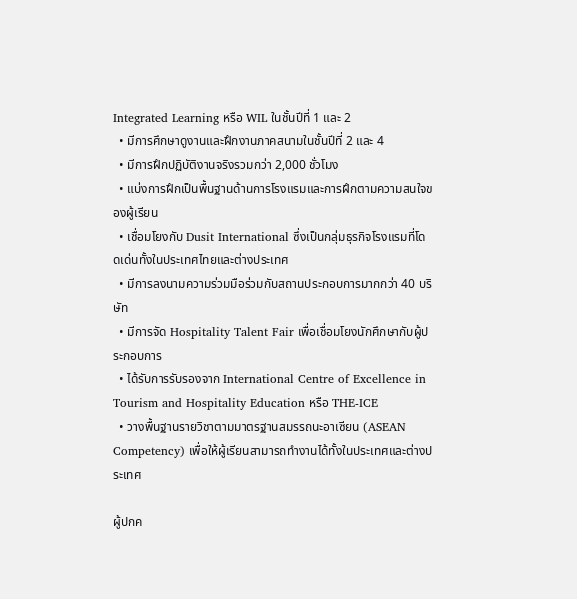Integrated Learning หรือ WIL ในชั้นปีที่ 1 และ 2
  • มีการศึกษาดูงานและฝึกงานภาคสนามในชั้นปีที่ 2 และ 4
  • มีการฝึกปฏิบัติงานจริงรวมกว่า 2,000 ชั่วโมง
  • แบ่งการฝึกเป็นพื้นฐานด้านการโรงแรมและการฝึกตามความสนใจของผู้เรียน
  • เชื่อมโยงกับ Dusit International ซึ่งเป็นกลุ่มธุรกิจโรงแรมที่โดดเด่นทั้งในประเทศไทยและต่างประเทศ
  • มีการลงนามความร่วมมือร่วมกับสถานประกอบการมากกว่า 40 บริษัท
  • มีการจัด Hospitality Talent Fair เพื่อเชื่อมโยงนักศึกษากับผู้ประกอบการ
  • ได้รับการรับรองจาก International Centre of Excellence in Tourism and Hospitality Education หรือ THE-ICE
  • วางพื้นฐานรายวิชาตามมาตรฐานสมรรถนะอาเซียน (ASEAN Competency) เพื่อให้ผู้เรียนสามารถทํางานได้ทั้งในประเทศและต่างประเทศ

ผู้ปกค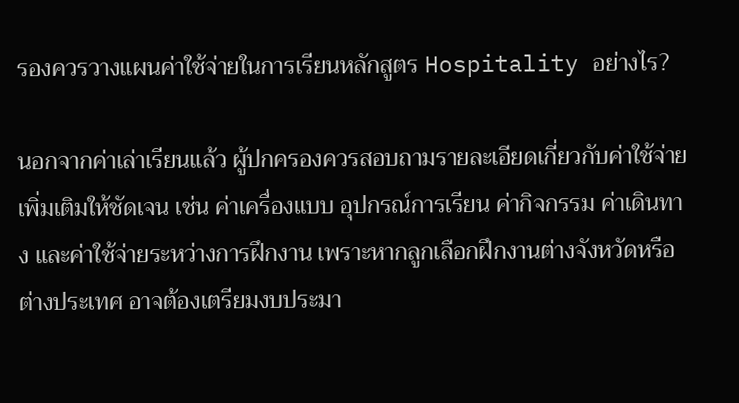รองควรวางแผนค่าใช้จ่ายในการเรียนหลักสูตร Hospitality อย่างไร?

นอกจากค่าเล่าเรียนแล้ว ผู้ปกครองควรสอบถามรายละเอียดเกี่ยวกับค่าใช้จ่ายเพิ่มเติมให้ชัดเจน เช่น ค่าเครื่องแบบ อุปกรณ์การเรียน ค่ากิจกรรม ค่าเดินทาง และค่าใช้จ่ายระหว่างการฝึกงาน เพราะหากลูกเลือกฝึกงานต่างจังหวัดหรือต่างประเทศ อาจต้องเตรียมงบประมา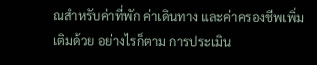ณสำหรับค่าที่พัก ค่าเดินทาง และค่าครองชีพเพิ่มเติมด้วย อย่างไรก็ตาม การประเมิน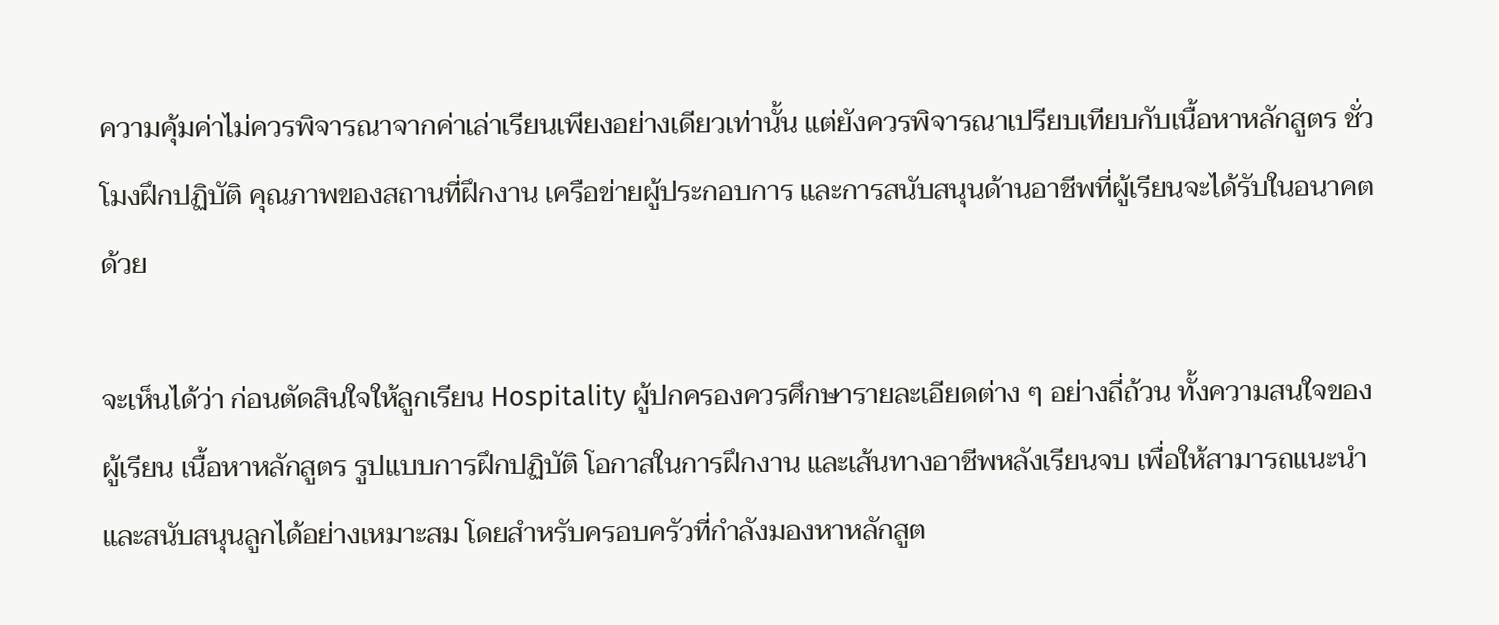ความคุ้มค่าไม่ควรพิจารณาจากค่าเล่าเรียนเพียงอย่างเดียวเท่านั้น แต่ยังควรพิจารณาเปรียบเทียบกับเนื้อหาหลักสูตร ชั่วโมงฝึกปฏิบัติ คุณภาพของสถานที่ฝึกงาน เครือข่ายผู้ประกอบการ และการสนับสนุนด้านอาชีพที่ผู้เรียนจะได้รับในอนาคตด้วย

จะเห็นได้ว่า ก่อนตัดสินใจให้ลูกเรียน Hospitality ผู้ปกครองควรศึกษารายละเอียดต่าง ๆ อย่างถี่ถ้วน ทั้งความสนใจของผู้เรียน เนื้อหาหลักสูตร รูปแบบการฝึกปฏิบัติ โอกาสในการฝึกงาน และเส้นทางอาชีพหลังเรียนจบ เพื่อให้สามารถแนะนำและสนับสนุนลูกได้อย่างเหมาะสม โดยสำหรับครอบครัวที่กำลังมองหาหลักสูต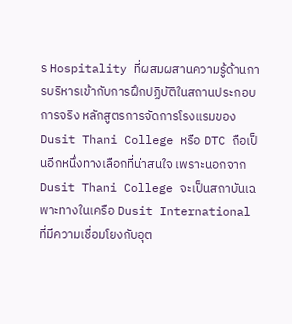ร Hospitality ที่ผสมผสานความรู้ด้านการบริหารเข้ากับการฝึกปฏิบัติในสถานประกอบการจริง หลักสูตรการจัดการโรงแรมของ Dusit Thani College หรือ DTC ถือเป็นอีกหนึ่งทางเลือกที่น่าสนใจ เพราะนอกจาก Dusit Thani College จะเป็นสถาบันเฉพาะทางในเครือ Dusit International ที่มีความเชื่อมโยงกับอุต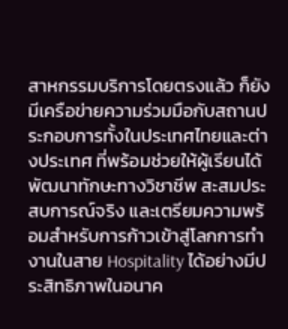สาหกรรมบริการโดยตรงแล้ว ก็ยังมีเครือข่ายความร่วมมือกับสถานประกอบการทั้งในประเทศไทยและต่างประเทศ ที่พร้อมช่วยให้ผู้เรียนได้พัฒนาทักษะทางวิชาชีพ สะสมประสบการณ์จริง และเตรียมความพร้อมสำหรับการก้าวเข้าสู่โลกการทำงานในสาย Hospitality ได้อย่างมีประสิทธิภาพในอนาค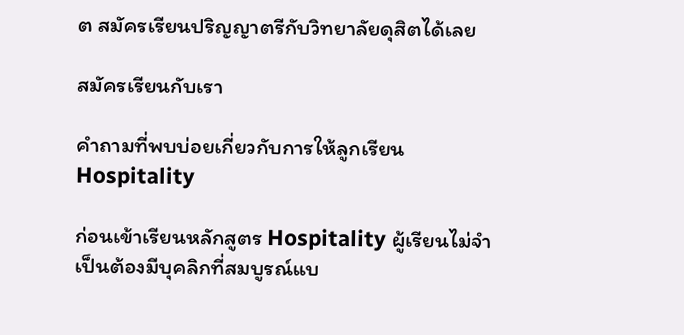ต สมัครเรียนปริญญาตรีกับวิทยาลัยดุสิตได้เลย

สมัครเรียนกับเรา

คำถามที่พบบ่อยเกี่ยวกับการให้ลูกเรียน Hospitality

ก่อนเข้าเรียนหลักสูตร Hospitality ผู้เรียนไม่จำเป็นต้องมีบุคลิกที่สมบูรณ์แบ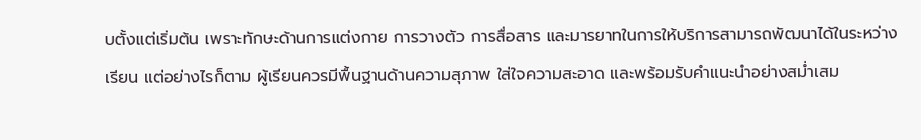บตั้งแต่เริ่มต้น เพราะทักษะด้านการแต่งกาย การวางตัว การสื่อสาร และมารยาทในการให้บริการสามารถพัฒนาได้ในระหว่างเรียน แต่อย่างไรก็ตาม ผู้เรียนควรมีพื้นฐานด้านความสุภาพ ใส่ใจความสะอาด และพร้อมรับคำแนะนำอย่างสม่ำเสม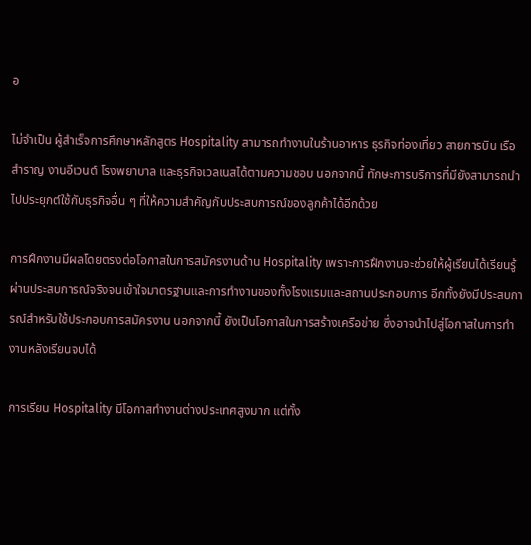อ

ไม่จำเป็น ผู้สำเร็จการศึกษาหลักสูตร Hospitality สามารถทำงานในร้านอาหาร ธุรกิจท่องเที่ยว สายการบิน เรือสำราญ งานอีเวนต์ โรงพยาบาล และธุรกิจเวลเนสได้ตามความชอบ นอกจากนี้ ทักษะการบริการที่มียังสามารถนำไปประยุกต์ใช้กับธุรกิจอื่น ๆ ที่ให้ความสำคัญกับประสบการณ์ของลูกค้าได้อีกด้วย

การฝึกงานมีผลโดยตรงต่อโอกาสในการสมัครงานด้าน Hospitality เพราะการฝึกงานจะช่วยให้ผู้เรียนได้เรียนรู้ผ่านประสบการณ์จริงจนเข้าใจมาตรฐานและการทำงานของทั้งโรงแรมและสถานประกอบการ อีกทั้งยังมีประสบการณ์สำหรับใช้ประกอบการสมัครงาน นอกจากนี้ ยังเป็นโอกาสในการสร้างเครือข่าย ซึ่งอาจนำไปสู่โอกาสในการทำงานหลังเรียนจบได้

การเรียน Hospitality มีโอกาสทำงานต่างประเทศสูงมาก แต่ทั้ง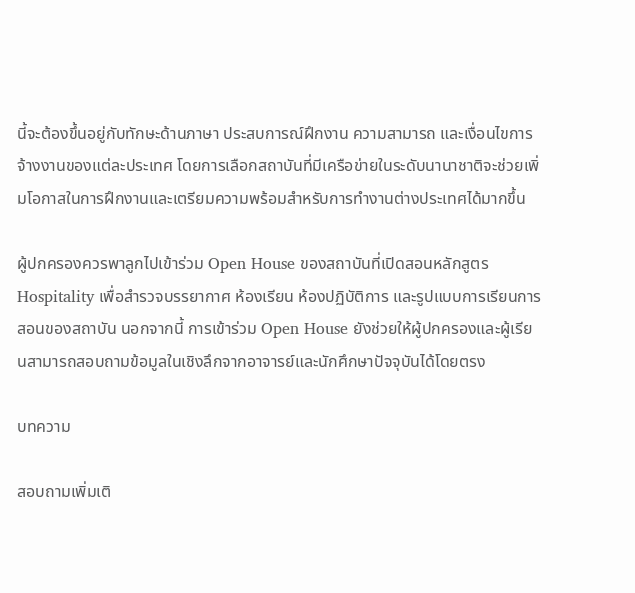นี้จะต้องขึ้นอยู่กับทักษะด้านภาษา ประสบการณ์ฝึกงาน ความสามารถ และเงื่อนไขการจ้างงานของแต่ละประเทศ โดยการเลือกสถาบันที่มีเครือข่ายในระดับนานาชาติจะช่วยเพิ่มโอกาสในการฝึกงานและเตรียมความพร้อมสำหรับการทำงานต่างประเทศได้มากขึ้น

ผู้ปกครองควรพาลูกไปเข้าร่วม Open House ของสถาบันที่เปิดสอนหลักสูตร Hospitality เพื่อสำรวจบรรยากาศ ห้องเรียน ห้องปฏิบัติการ และรูปแบบการเรียนการสอนของสถาบัน นอกจากนี้ การเข้าร่วม Open House ยังช่วยให้ผู้ปกครองและผู้เรียนสามารถสอบถามข้อมูลในเชิงลึกจากอาจารย์และนักศึกษาปัจจุบันได้โดยตรง

บทความ

สอบถามเพิ่มเติ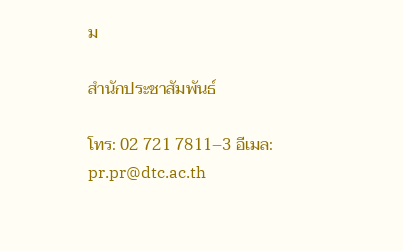ม

สำนักประชาสัมพันธ์

โทร: 02 721 7811–3 อีเมล: pr.pr@dtc.ac.th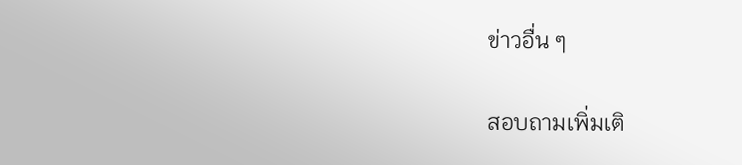ข่าวอื่น ๆ

สอบถามเพิ่มเติ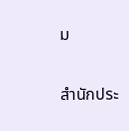ม

สำนักประ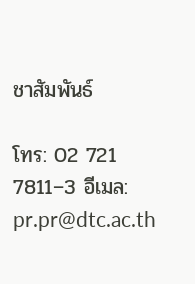ชาสัมพันธ์

โทร: 02 721 7811–3 อีเมล: pr.pr@dtc.ac.th